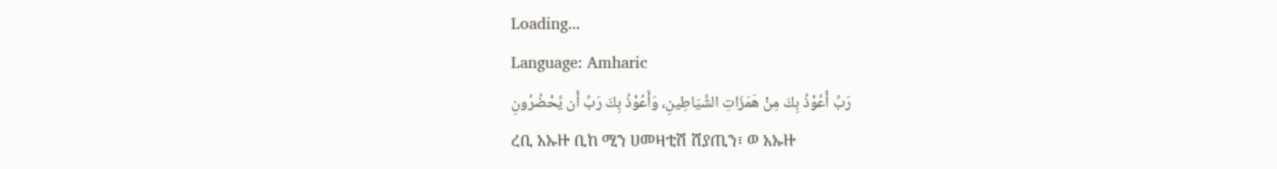Loading...
Language: Amharic
رَبِّ أَعُوْذُ بِكَ مِنْ هَمَزَاتِ الشَّيَاطِينِ، وَأَعُوْذُ بِكَ رَبِّ أَن يَّحْضُرُونِ
ረቢ አኡዙ ቢከ ሚን ሀመዛቲሽ ሸያጢን፣ ወ አኡዙ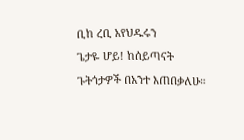ቢከ ረቢ አየህዱሩን
ጌታዬ ሆይ! ከሰይጣናት ጉትጎታዎች በአንተ እጠበቃለሁ።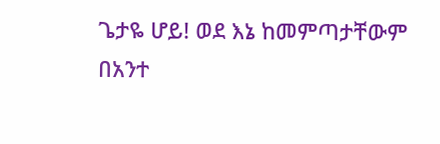ጌታዬ ሆይ! ወደ እኔ ከመምጣታቸውም በአንተ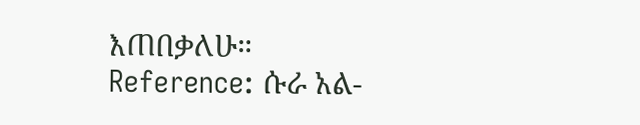እጠበቃለሁ።
Reference: ሱራ አል-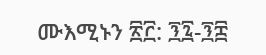ሙእሚኑን ፳፫: ፺፯-፺፰